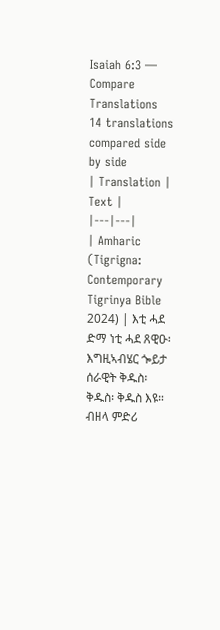Isaiah 6:3 — Compare Translations
14 translations compared side by side
| Translation | Text |
|---|---|
| Amharic (Tigrigna: Contemporary Tigrinya Bible 2024) | እቲ ሓደ ድማ ነቲ ሓደ ጸዊዑ፡ እግዚኣብሄር ጐይታ ሰራዊት ቅዱስ፡ ቅዱስ፡ ቅዱስ እዩ። ብዘላ ምድሪ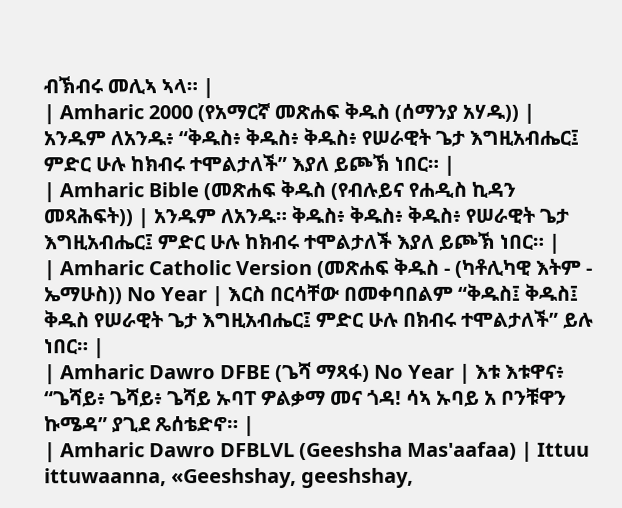ብኽብሩ መሊኣ ኣላ። |
| Amharic 2000 (የአማርኛ መጽሐፍ ቅዱስ (ሰማንያ አሃዱ)) | አንዱም ለአንዱ፥ “ቅዱስ፥ ቅዱስ፥ ቅዱስ፥ የሠራዊት ጌታ እግዚአብሔር፤ ምድር ሁሉ ከክብሩ ተሞልታለች” እያለ ይጮኽ ነበር። |
| Amharic Bible (መጽሐፍ ቅዱስ (የብሉይና የሐዲስ ኪዳን መጻሕፍት)) | አንዱም ለአንዱ። ቅዱስ፥ ቅዱስ፥ ቅዱስ፥ የሠራዊት ጌታ እግዚአብሔር፤ ምድር ሁሉ ከክብሩ ተሞልታለች እያለ ይጮኽ ነበር። |
| Amharic Catholic Version (መጽሐፍ ቅዱስ - (ካቶሊካዊ እትም - ኤማሁስ)) No Year | እርስ በርሳቸው በመቀባበልም “ቅዱስ፤ ቅዱስ፤ ቅዱስ የሠራዊት ጌታ እግዚአብሔር፤ ምድር ሁሉ በክብሩ ተሞልታለች” ይሉ ነበር። |
| Amharic Dawro DFBE (ጌሻ ማጻፋ) No Year | እቱ እቱዋና፥ “ጌሻይ፥ ጌሻይ፥ ጌሻይ ኡባፐ ዎልቃማ መና ጎዳ! ሳኣ ኡባይ አ ቦንቹዋን ኩሜዳ” ያጊደ ጼሰቴድኖ። |
| Amharic Dawro DFBLVL (Geeshsha Mas'aafaa) | Ittuu ittuwaanna, «Geeshshay, geeshshay,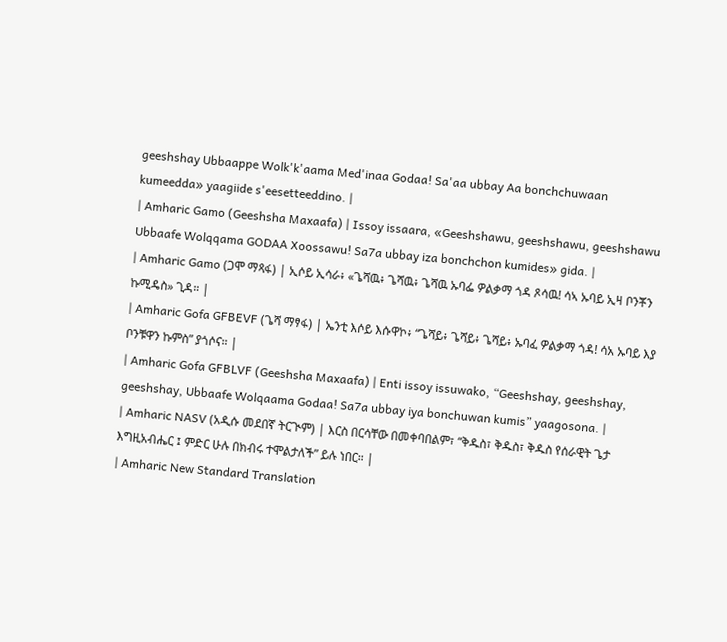geeshshay Ubbaappe Wolk'k'aama Med'inaa Godaa! Sa'aa ubbay Aa bonchchuwaan kumeedda» yaagiide s'eesetteeddino. |
| Amharic Gamo (Geeshsha Maxaafa) | Issoy issaara, «Geeshshawu, geeshshawu, geeshshawu Ubbaafe Wolqqama GODAA Xoossawu! Sa7a ubbay iza bonchchon kumides» gida. |
| Amharic Gamo (ጋሞ ማጻፋ) | ኢሶይ ኢሳራ፥ «ጌሻዉ፥ ጌሻዉ፥ ጌሻዉ ኡባፌ ዎልቃማ ጎዳ ጾሳዉ! ሳኣ ኡባይ ኢዛ ቦንቾን ኩሚዴስ» ጊዳ። |
| Amharic Gofa GFBEVF (ጌሻ ማፃፋ) | ኤንቲ እሶይ እሱዋኮ፥ “ጌሻይ፥ ጌሻይ፥ ጌሻይ፥ ኡባፈ ዎልቃማ ጎዳ! ሳአ ኡባይ እያ ቦንቹዋን ኩምስ” ያጎሶና። |
| Amharic Gofa GFBLVF (Geeshsha Maxaafa) | Enti issoy issuwako, “Geeshshay, geeshshay, geeshshay, Ubbaafe Wolqaama Godaa! Sa7a ubbay iya bonchuwan kumis” yaagosona. |
| Amharic NASV (አዲሱ መደበኛ ትርጒም) | እርስ በርሳቸው በመቀባበልም፣ “ቅዱስ፣ ቅዱስ፣ ቅዱስ የሰራዊት ጌታ እግዚአብሔር ፤ ምድር ሁሉ በክብሩ ተሞልታለች” ይሉ ነበር። |
| Amharic New Standard Translation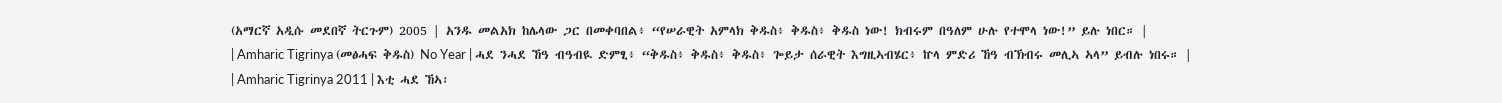(አማርኛ አዲሱ መደበኛ ትርጉም) 2005 | አንዱ መልአክ ከሌላው ጋር በመቀባበል፥ “የሠራዊት አምላክ ቅዱስ፥ ቅዱስ፥ ቅዱስ ነው! ክብሩም በዓለም ሁሉ የተሞላ ነው!” ይሉ ነበር። |
| Amharic Tigrinya (መፅሓፍ ቅዱስ) No Year | ሓደ ንሓደ ኸዓ ብዓብዪ ድምፂ፥ “ቅዱስ፥ ቅዱስ፥ ቅዱስ፥ ጐይታ ሰራዊት እግዚኣብሄር፥ ኵላ ምድሪ ኸዓ ብኽብሩ መሊኣ ኣላ” ይብሉ ነበሩ። |
| Amharic Tigrinya 2011 | እቲ ሓደ ኸኣ፡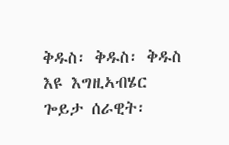ቅዱስ፡ ቅዱስ፡ ቅዱስ እዩ እግዚኣብሄር ጐይታ ሰራዊት፡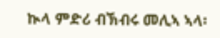ኲላ ምድሪ ብኽብሩ መሊኣ ኣላ፡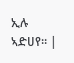ኢሉ ኣድሀየ። |